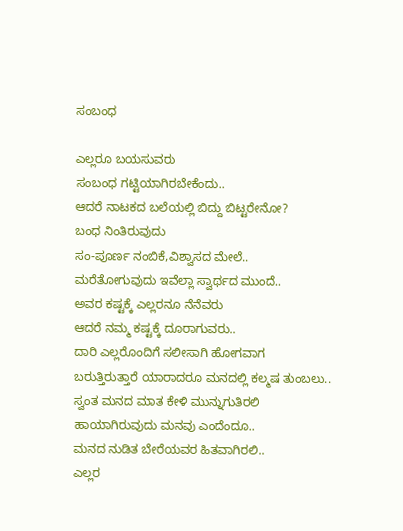ಸಂಬಂಧ

ಎಲ್ಲರೂ ಬಯಸುವರು
ಸಂಬಂಧ ಗಟ್ಟಿಯಾಗಿರಬೇಕೆಂದು..
ಆದರೆ‌ ನಾಟಕದ‌ ಬಲೆಯಲ್ಲಿ ಬಿದ್ದು ಬಿಟ್ಟರೇನೋ?
ಬಂಧ ನಿಂತಿರುವುದು
ಸಂ-ಪೂರ್ಣ ನಂಬಿಕೆ,ವಿಶ್ವಾಸದ ಮೇಲೆ..
ಮರೆತೋಗುವುದು ಇವೆಲ್ಲಾ ಸ್ವಾರ್ಥದ ಮುಂದೆ..
ಅವರ ಕಷ್ಟಕ್ಕೆ ಎಲ್ಲರ‌ನೂ ನೆನೆವರು
ಆದರೆ ನಮ್ಮ ಕಷ್ಟಕ್ಕೆ ದೂರಾಗುವರು..
ದಾರಿ ಎಲ್ಲರೊಂದಿಗೆ‌ ಸಲೀಸಾಗಿ‌ ಹೋಗವಾಗ
ಬರುತ್ತಿರುತ್ತಾರೆ ಯಾರಾದರೂ ಮನದಲ್ಲಿ ಕಲ್ಮಷ ತುಂಬಲು..
ಸ್ವಂತ ಮನದ ಮಾತ ಕೇಳಿ ಮುನ್ನುಗುತಿರಲಿ
ಹಾಯಾಗಿರುವುದು ಮನವು ಎಂದೆಂದೂ..
ಮನದ‌‌ ನುಡಿತ ಬೇರೆಯವರ ಹಿತವಾಗಿರಲಿ..
ಎಲ್ಲರ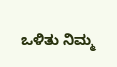ಒಳಿತು‌ ನಿಮ್ಮ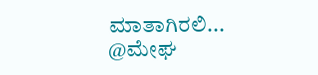ಮಾತಾಗಿರಲಿ...
@ಮೇಘ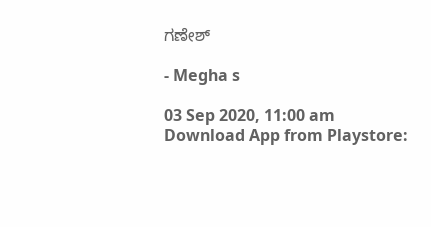ಗಣೇಶ್

- Megha s

03 Sep 2020, 11:00 am
Download App from Playstore: